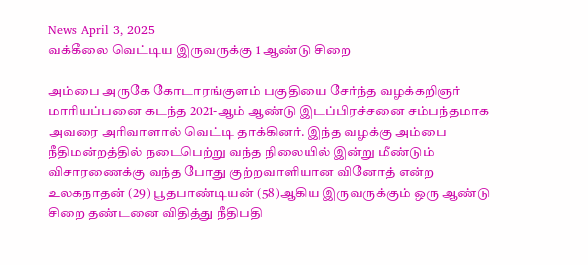News April 3, 2025
வக்கீலை வெட்டிய இருவருக்கு 1 ஆண்டு சிறை

அம்பை அருகே கோடாரங்குளம் பகுதியை சேர்ந்த வழக்கறிஞர் மாரியப்பனை கடந்த 2021-ஆம் ஆண்டு இடப்பிரச்சனை சம்பந்தமாக அவரை அரிவாளால் வெட்டி தாக்கினர். இந்த வழக்கு அம்பை நீதிமன்றத்தில் நடைபெற்று வந்த நிலையில் இன்று மீண்டும் விசாரணைக்கு வந்த போது குற்றவாளியான வினோத் என்ற உலகநாதன் (29) பூதபாண்டியன் (58)ஆகிய இருவருக்கும் ஒரு ஆண்டு சிறை தண்டனை விதித்து நீதிபதி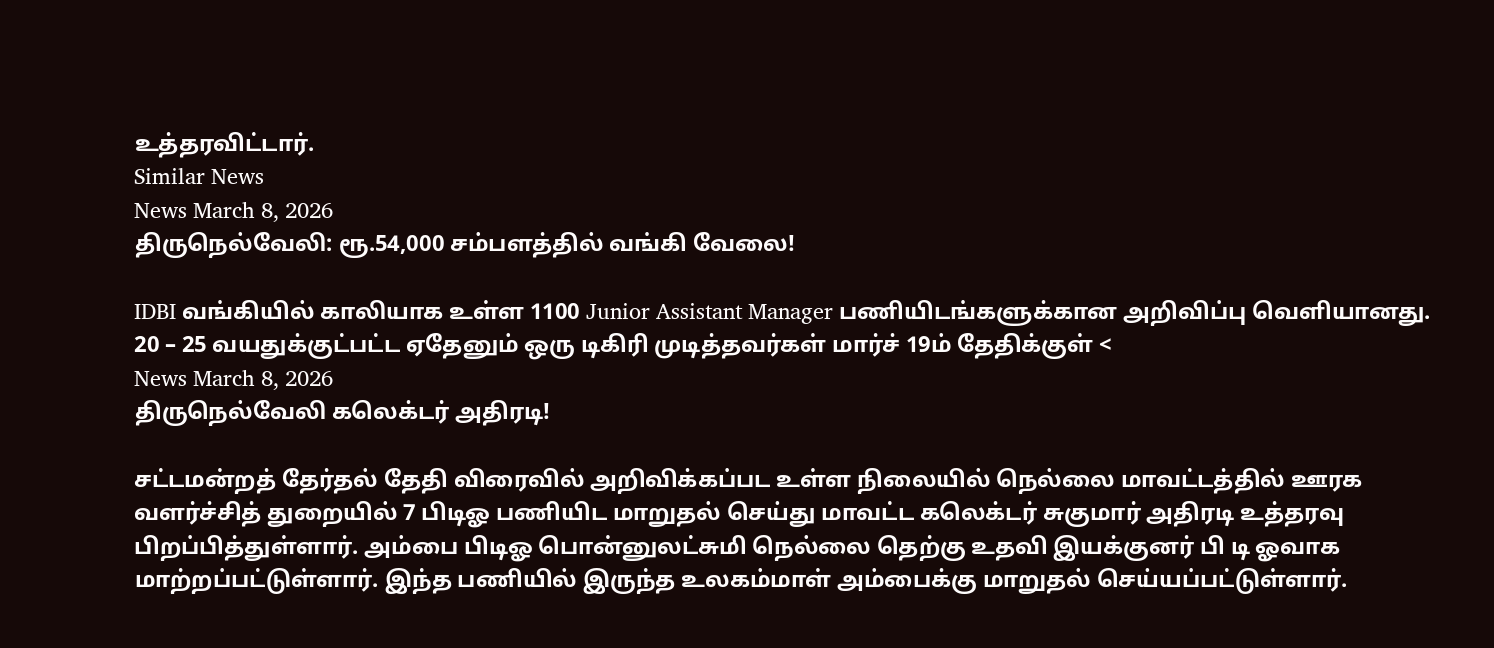உத்தரவிட்டார்.
Similar News
News March 8, 2026
திருநெல்வேலி: ரூ.54,000 சம்பளத்தில் வங்கி வேலை!

IDBI வங்கியில் காலியாக உள்ள 1100 Junior Assistant Manager பணியிடங்களுக்கான அறிவிப்பு வெளியானது. 20 – 25 வயதுக்குட்பட்ட ஏதேனும் ஒரு டிகிரி முடித்தவர்கள் மார்ச் 19ம் தேதிக்குள் <
News March 8, 2026
திருநெல்வேலி கலெக்டர் அதிரடி!

சட்டமன்றத் தேர்தல் தேதி விரைவில் அறிவிக்கப்பட உள்ள நிலையில் நெல்லை மாவட்டத்தில் ஊரக வளர்ச்சித் துறையில் 7 பிடிஓ பணியிட மாறுதல் செய்து மாவட்ட கலெக்டர் சுகுமார் அதிரடி உத்தரவு பிறப்பித்துள்ளார். அம்பை பிடிஓ பொன்னுலட்சுமி நெல்லை தெற்கு உதவி இயக்குனர் பி டி ஓவாக மாற்றப்பட்டுள்ளார். இந்த பணியில் இருந்த உலகம்மாள் அம்பைக்கு மாறுதல் செய்யப்பட்டுள்ளார்.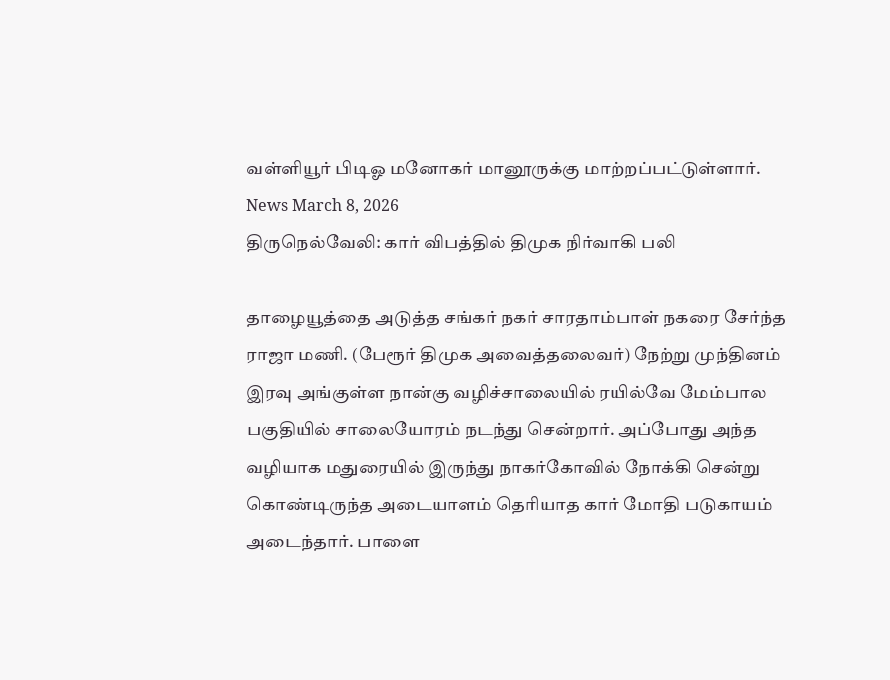வள்ளியூர் பிடிஓ மனோகர் மானூருக்கு மாற்றப்பட்டுள்ளார்.
News March 8, 2026
திருநெல்வேலி: கார் விபத்தில் திமுக நிர்வாகி பலி

தாழையூத்தை அடுத்த சங்கர் நகர் சாரதாம்பாள் நகரை சேர்ந்த ராஜா மணி. (பேரூர் திமுக அவைத்தலைவர்) நேற்று முந்தினம் இரவு அங்குள்ள நான்கு வழிச்சாலையில் ரயில்வே மேம்பால பகுதியில் சாலையோரம் நடந்து சென்றார். அப்போது அந்த வழியாக மதுரையில் இருந்து நாகர்கோவில் நோக்கி சென்று கொண்டிருந்த அடையாளம் தெரியாத கார் மோதி படுகாயம் அடைந்தார். பாளை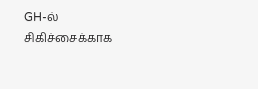GH-ல் சிகிச்சைக்காக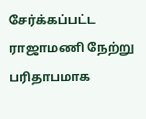சேர்க்கப்பட்ட ராஜாமணி நேற்று பரிதாபமாக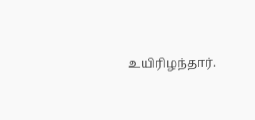உயிரிழந்தார்.